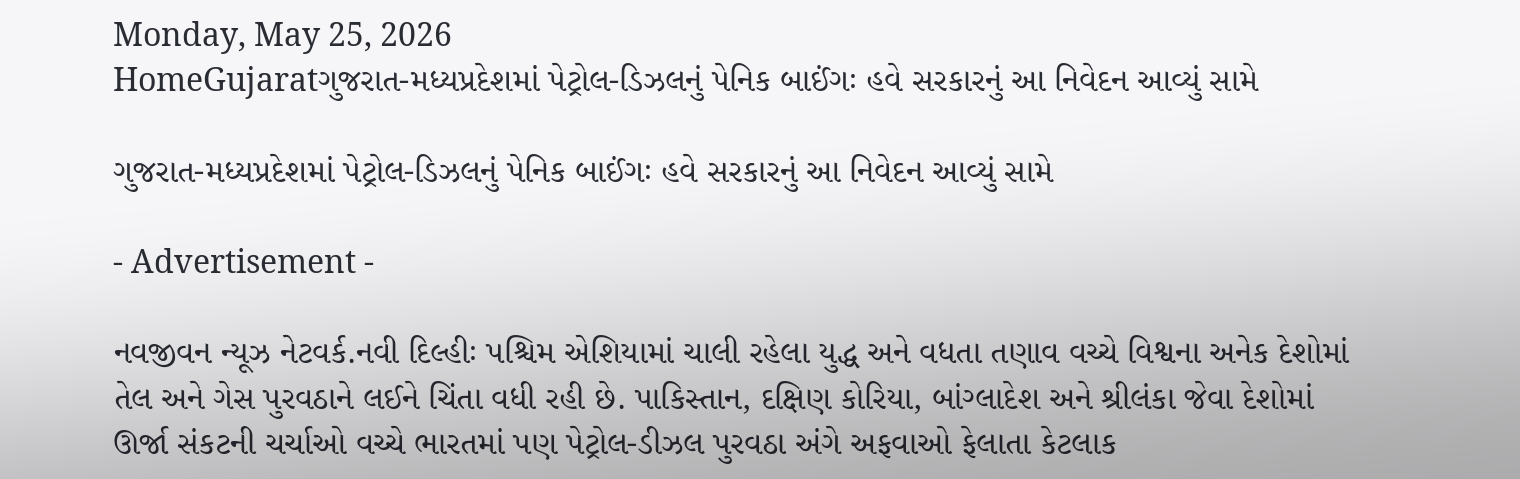Monday, May 25, 2026
HomeGujaratગુજરાત-મધ્યપ્રદેશમાં પેટ્રોલ-ડિઝલનું પેનિક બાઈંગઃ હવે સરકારનું આ નિવેદન આવ્યું સામે

ગુજરાત-મધ્યપ્રદેશમાં પેટ્રોલ-ડિઝલનું પેનિક બાઈંગઃ હવે સરકારનું આ નિવેદન આવ્યું સામે

- Advertisement -

નવજીવન ન્યૂઝ નેટવર્ક.નવી દિલ્હીઃ પશ્ચિમ એશિયામાં ચાલી રહેલા યુદ્ધ અને વધતા તણાવ વચ્ચે વિશ્વના અનેક દેશોમાં તેલ અને ગેસ પુરવઠાને લઈને ચિંતા વધી રહી છે. પાકિસ્તાન, દક્ષિણ કોરિયા, બાંગ્લાદેશ અને શ્રીલંકા જેવા દેશોમાં ઊર્જા સંકટની ચર્ચાઓ વચ્ચે ભારતમાં પણ પેટ્રોલ-ડીઝલ પુરવઠા અંગે અફવાઓ ફેલાતા કેટલાક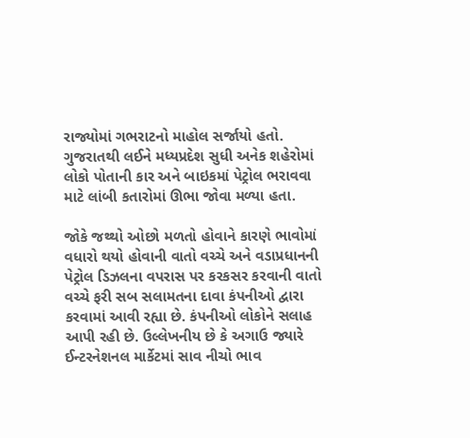રાજ્યોમાં ગભરાટનો માહોલ સર્જાયો હતો. ગુજરાતથી લઈને મધ્યપ્રદેશ સુધી અનેક શહેરોમાં લોકો પોતાની કાર અને બાઇકમાં પેટ્રોલ ભરાવવા માટે લાંબી કતારોમાં ઊભા જોવા મળ્યા હતા.

જોકે જથ્થો ઓછો મળતો હોવાને કારણે ભાવોમાં વધારો થયો હોવાની વાતો વચ્ચે અને વડાપ્રધાનની પેટ્રોલ ડિઝલના વપરાસ પર કરકસર કરવાની વાતો વચ્ચે ફરી સબ સલામતના દાવા કંપનીઓ દ્વારા કરવામાં આવી રહ્યા છે. કંપનીઓ લોકોને સલાહ આપી રહી છે. ઉલ્લેખનીય છે કે અગાઉ જ્યારે ઈન્ટરનેશનલ માર્કેટમાં સાવ નીચો ભાવ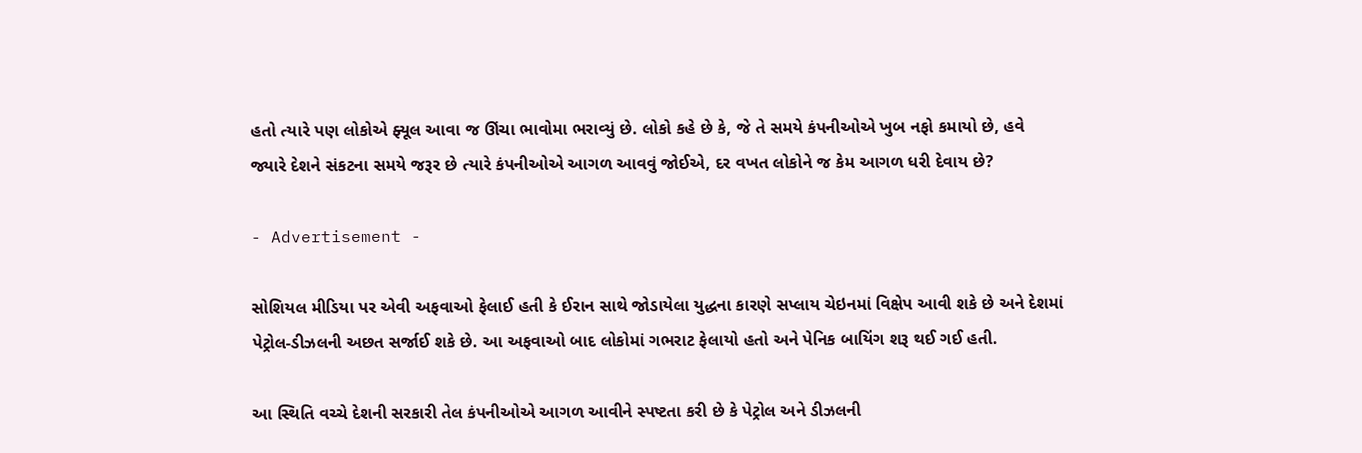હતો ત્યારે પણ લોકોએ ફ્યૂલ આવા જ ઊંચા ભાવોમા ભરાવ્યું છે. લોકો કહે છે કે, જે તે સમયે કંપનીઓએ ખુબ નફો કમાયો છે, હવે જ્યારે દેશને સંકટના સમયે જરૂર છે ત્યારે કંપનીઓએ આગળ આવવું જોઈએ, દર વખત લોકોને જ કેમ આગળ ધરી દેવાય છે?

- Advertisement -

સોશિયલ મીડિયા પર એવી અફવાઓ ફેલાઈ હતી કે ઈરાન સાથે જોડાયેલા યુદ્ધના કારણે સપ્લાય ચેઇનમાં વિક્ષેપ આવી શકે છે અને દેશમાં પેટ્રોલ-ડીઝલની અછત સર્જાઈ શકે છે. આ અફવાઓ બાદ લોકોમાં ગભરાટ ફેલાયો હતો અને પેનિક બાયિંગ શરૂ થઈ ગઈ હતી.

આ સ્થિતિ વચ્ચે દેશની સરકારી તેલ કંપનીઓએ આગળ આવીને સ્પષ્ટતા કરી છે કે પેટ્રોલ અને ડીઝલની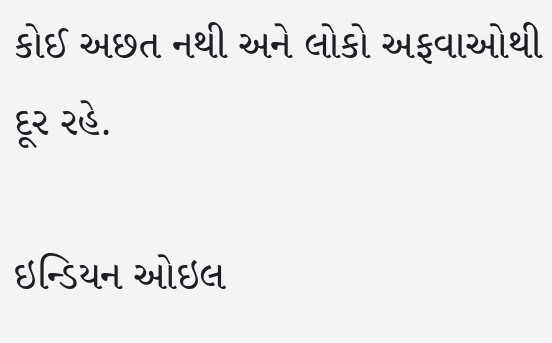કોઈ અછત નથી અને લોકો અફવાઓથી દૂર રહે.

ઇન્ડિયન ઓઇલ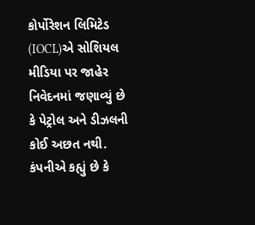કોર્પોરેશન લિમિટેડ (IOCL)એ સોશિયલ મીડિયા પર જાહેર નિવેદનમાં જણાવ્યું છે કે પેટ્રોલ અને ડીઝલની કોઈ અછત નથી. કંપનીએ કહ્યું છે કે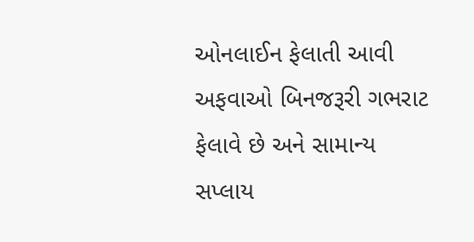ઓનલાઈન ફેલાતી આવી અફવાઓ બિનજરૂરી ગભરાટ ફેલાવે છે અને સામાન્ય સપ્લાય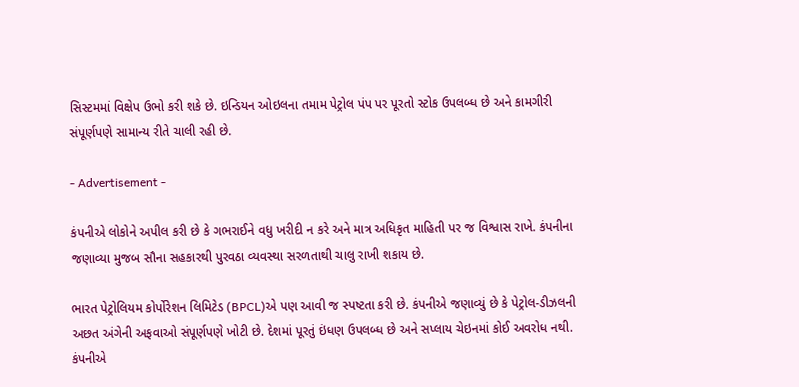સિસ્ટમમાં વિક્ષેપ ઉભો કરી શકે છે. ઇન્ડિયન ઓઇલના તમામ પેટ્રોલ પંપ પર પૂરતો સ્ટોક ઉપલબ્ધ છે અને કામગીરી સંપૂર્ણપણે સામાન્ય રીતે ચાલી રહી છે.

- Advertisement -

કંપનીએ લોકોને અપીલ કરી છે કે ગભરાઈને વધુ ખરીદી ન કરે અને માત્ર અધિકૃત માહિતી પર જ વિશ્વાસ રાખે. કંપનીના જણાવ્યા મુજબ સૌના સહકારથી પુરવઠા વ્યવસ્થા સરળતાથી ચાલુ રાખી શકાય છે.

ભારત પેટ્રોલિયમ કોર્પોરેશન લિમિટેડ (BPCL)એ પણ આવી જ સ્પષ્ટતા કરી છે. કંપનીએ જણાવ્યું છે કે પેટ્રોલ-ડીઝલની અછત અંગેની અફવાઓ સંપૂર્ણપણે ખોટી છે. દેશમાં પૂરતું ઇંધણ ઉપલબ્ધ છે અને સપ્લાય ચેઇનમાં કોઈ અવરોધ નથી. કંપનીએ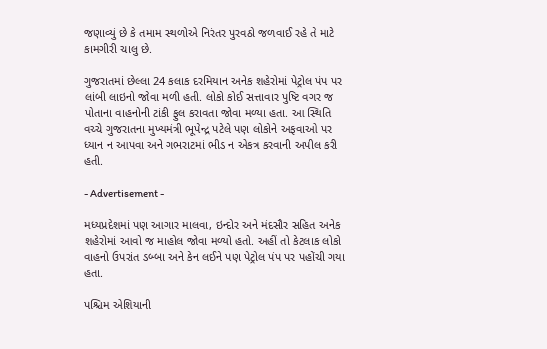જણાવ્યું છે કે તમામ સ્થળોએ નિરંતર પુરવઠો જળવાઈ રહે તે માટે કામગીરી ચાલુ છે.

ગુજરાતમાં છેલ્લા 24 કલાક દરમિયાન અનેક શહેરોમાં પેટ્રોલ પંપ પર લાંબી લાઇનો જોવા મળી હતી. લોકો કોઈ સત્તાવાર પુષ્ટિ વગર જ પોતાના વાહનોની ટાંકી ફુલ કરાવતા જોવા મળ્યા હતા. આ સ્થિતિ વચ્ચે ગુજરાતના મુખ્યમંત્રી ભૂપેન્દ્ર પટેલે પણ લોકોને અફવાઓ પર ધ્યાન ન આપવા અને ગભરાટમાં ભીડ ન એકત્ર કરવાની અપીલ કરી હતી.

- Advertisement -

મધ્યપ્રદેશમાં પણ આગાર માલવા, ઇન્દોર અને મંદસૌર સહિત અનેક શહેરોમાં આવો જ માહોલ જોવા મળ્યો હતો. અહીં તો કેટલાક લોકો વાહનો ઉપરાંત ડબ્બા અને કેન લઈને પણ પેટ્રોલ પંપ પર પહોંચી ગયા હતા.

પશ્ચિમ એશિયાની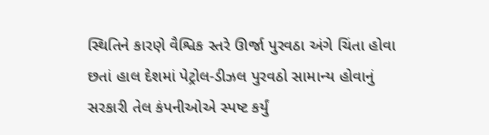સ્થિતિને કારણે વૈશ્વિક સ્તરે ઊર્જા પુરવઠા અંગે ચિંતા હોવા છતાં હાલ દેશમાં પેટ્રોલ-ડીઝલ પુરવઠો સામાન્ય હોવાનું સરકારી તેલ કંપનીઓએ સ્પષ્ટ કર્યું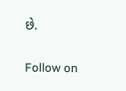છે.

Follow on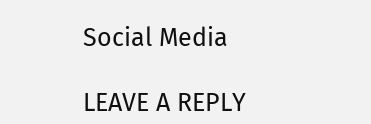Social Media

LEAVE A REPLY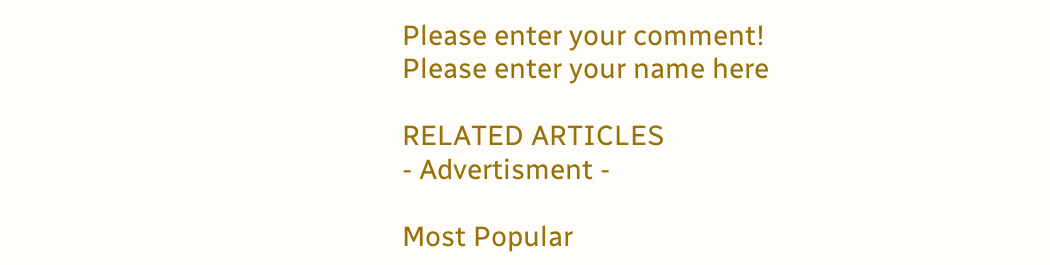Please enter your comment!
Please enter your name here

RELATED ARTICLES
- Advertisment -

Most Popular